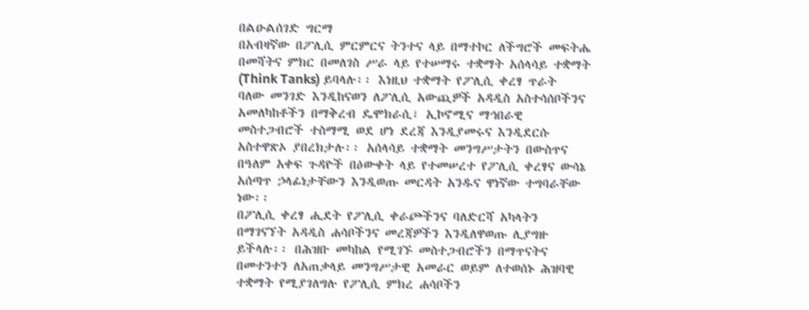በልዑልሰገድ ግርማ
በአብዛኛው በፖሊሲ ምርምርና ትንተና ላይ በማተኮር ለችግሮች መፍትሔ በመሻትና ምክር በመለገስ ሥራ ላይ የተሠማሩ ተቋማት አሰላሳይ ተቋማት (Think Tanks) ይባላሉ፡፡ እነዚህ ተቋማት የፖሊሲ ቀረፃ ጥራት ባለው መንገድ እንዲከናወን ለፖሊሲ አውጪዎች አዳዲስ አስተሳሰቦችንና አመለካከቶችን በማቅረብ ዴሞክራሲ፣ ኢኮኖሚና ማኅበራዊ መስተጋብሮች ተስማሚ ወደ ሆነ ደረጃ እንዲያመሩና እንዲደርሱ አስተዋጽኦ ያበረክታሉ፡፡ አሰላሳይ ተቋማት መንግሥታትን በውስጥና በዓለም አቀፍ ጉዳዮች በዕውቀት ላይ የተመሠረተ የፖሊሲ ቀረፃና ውሳኔ አሰጣጥ ኃላፊነታቸውን እንዲወጡ መርዳት አንዱና ዋነኛው ተግባራቸው ነው፡፡
በፖሊሲ ቀረፃ ሒደት የፖሊሲ ቀራጮችንና ባለድርሻ አካላትን በማገናኘት አዳዲስ ሐሳቦችንና መረጃዎችን እንዲለዋወጡ ሊያግዙ ይችላሉ፡፡ በሕዝቡ መካከል የሚገኙ መስተጋብሮችን በማጥናትና በመተንተን ለአጠቃላይ መንግሥታዊ አመራር ወይም ለተወሰኑ ሕዝባዊ ተቋማት የሚያገለግሉ የፖሊሲ ምክረ ሐሳቦችን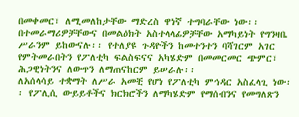በመቀመር፣ ለሚመለከታቸው ማድረስ ዋነኛ ተግባራቸው ነው፡፡ በተመራማሪዎቻቸውና በመልዕክት አስተላላፊዎቻቸው አማካይነት የግንዛቤ ሥራንም ይከውናሉ፡፡ የተለያዩ ጉዳዮችን ከመተንተን ባሻገርም አገር የምትመራበትን የፖለቲካ ፍልስፍናና አካሄድም በመመርመር ጭምር፣ ሕጋዊነትንና ለውጥን ለማጠናከርም ይሠራሉ፡፡
ለአሰላሳይ ተቋማት ለሥራ አመቺ የሆነ የፖለቲካ ምኅዳር አስፈላጊ ነው፡፡ የፖሊሲ ውይይቶችና ክርክሮችን ለማካሄድም የማሰብንና የመግለጽን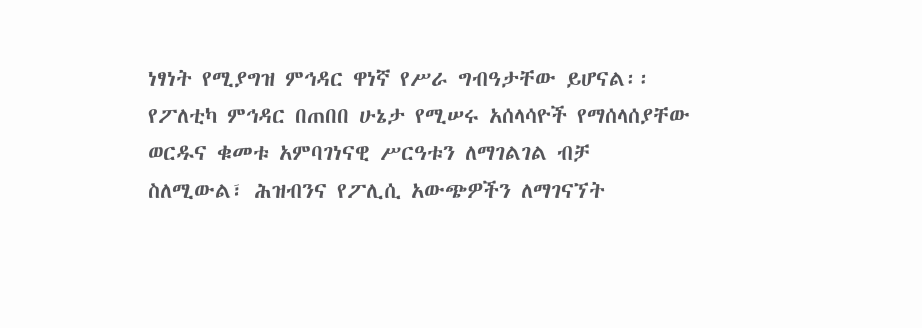ነፃነት የሚያግዝ ምኅዳር ዋነኛ የሥራ ግብዓታቸው ይሆናል፡፡ የፖለቲካ ምኅዳር በጠበበ ሁኔታ የሚሠሩ አሰላሳዮች የማሰላሰያቸው ወርዱና ቁመቱ አምባገነናዊ ሥርዓቱን ለማገልገል ብቻ ስለሚውል፣ ሕዝብንና የፖሊሲ አውጭዎችን ለማገናኘት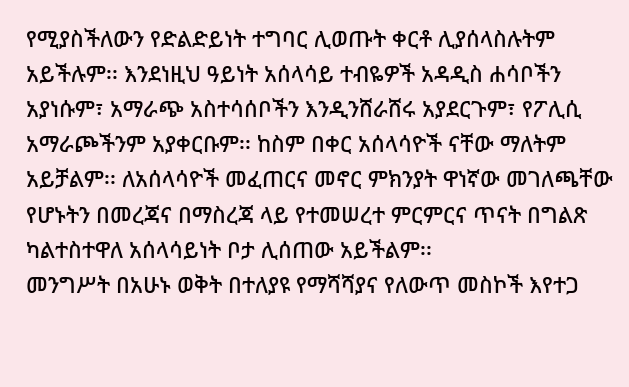የሚያስችለውን የድልድይነት ተግባር ሊወጡት ቀርቶ ሊያሰላስሉትም አይችሉም፡፡ እንደነዚህ ዓይነት አሰላሳይ ተብዬዎች አዳዲስ ሐሳቦችን አያነሱም፣ አማራጭ አስተሳሰቦችን እንዲንሸራሸሩ አያደርጉም፣ የፖሊሲ አማራጮችንም አያቀርቡም፡፡ ከስም በቀር አሰላሳዮች ናቸው ማለትም አይቻልም፡፡ ለአሰላሳዮች መፈጠርና መኖር ምክንያት ዋነኛው መገለጫቸው የሆኑትን በመረጃና በማስረጃ ላይ የተመሠረተ ምርምርና ጥናት በግልጽ ካልተስተዋለ አሰላሳይነት ቦታ ሊሰጠው አይችልም፡፡
መንግሥት በአሁኑ ወቅት በተለያዩ የማሻሻያና የለውጥ መስኮች እየተጋ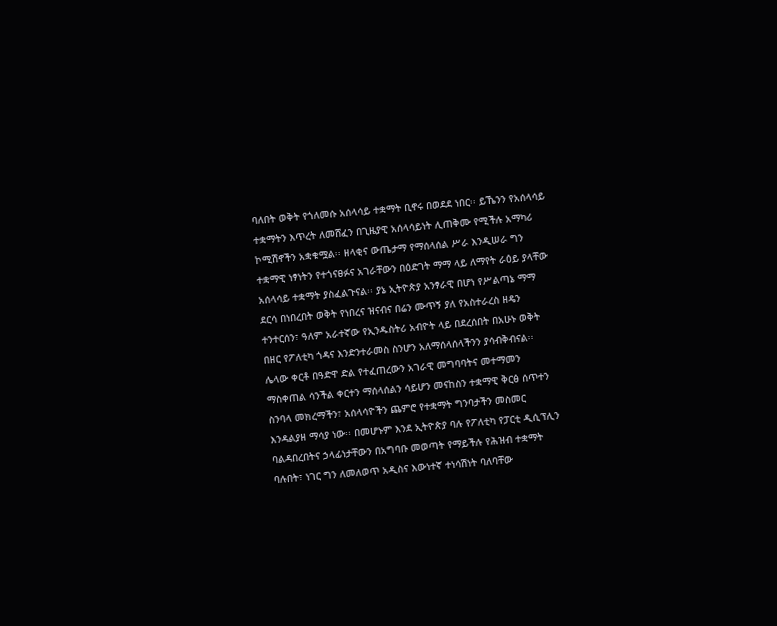ባለበት ወቅት የጎለመሱ አሰላሳይ ተቋማት ቢኖሩ በወደደ ነበር፡፡ ይኼንን የአሰላሳይ ተቋማትን እጥረት ለመሸፈን በጊዜያዊ አሰላሳይነት ሊጠቅሙ የሚችሉ አማካሪ ኮሚሽኖችን አቋቁሟል፡፡ ዘላቂና ውጤታማ የማሰላሰል ሥራ እንዲሠራ ግን ተቋማዊ ነፃነትን የተጎናፀፉና አገራቸውን በዕድገት ማማ ላይ ለማየት ራዕይ ያላቸው አሰላሳይ ተቋማት ያስፈልጉናል፡፡ ያኔ ኢትዮጵያ አንፃራዊ በሆነ የሥልጣኔ ማማ ደርሳ በነበረበት ወቅት የነበረና ዝናብና በሬን ሙጥኝ ያለ የአስተራረስ ዘዴን ተንተርሰን፣ ዓለም አራተኛው የኢንዱስትሪ አብዮት ላይ በደረሰበት በአሁኑ ወቅት በዘር የፖለቲካ ጎዳና እንድንተራመስ ስንሆን አለማሰላሰላችንን ያሳብቅብናል፡፡ ሌላው ቀርቶ በዓድዋ ድል የተፈጠረውን አገራዊ መግባባትና መተማመን ማስቀጠል ሳንችል ቀርተን ማሰላሰልን ሳይሆን መናከስን ተቋማዊ ቅርፅ ሰጥተን ስንባላ መክረማችን፣ አሰላሳዮችን ጨምሮ የተቋማት ግንባታችን መስመር እንዳልያዘ ማሳያ ነው፡፡ በመሆኑም እንደ ኢትዮጵያ ባሉ የፖለቲካ የፓርቲ ዲሲፕሊን ባልዳበረበትና ኃላፊነታቸውን በአግባቡ መወጣት የማይችሉ የሕዝብ ተቋማት ባሉበት፣ ነገር ግን ለመለወጥ አዲስና እውነተኛ ተነሳሽነት ባለባቸው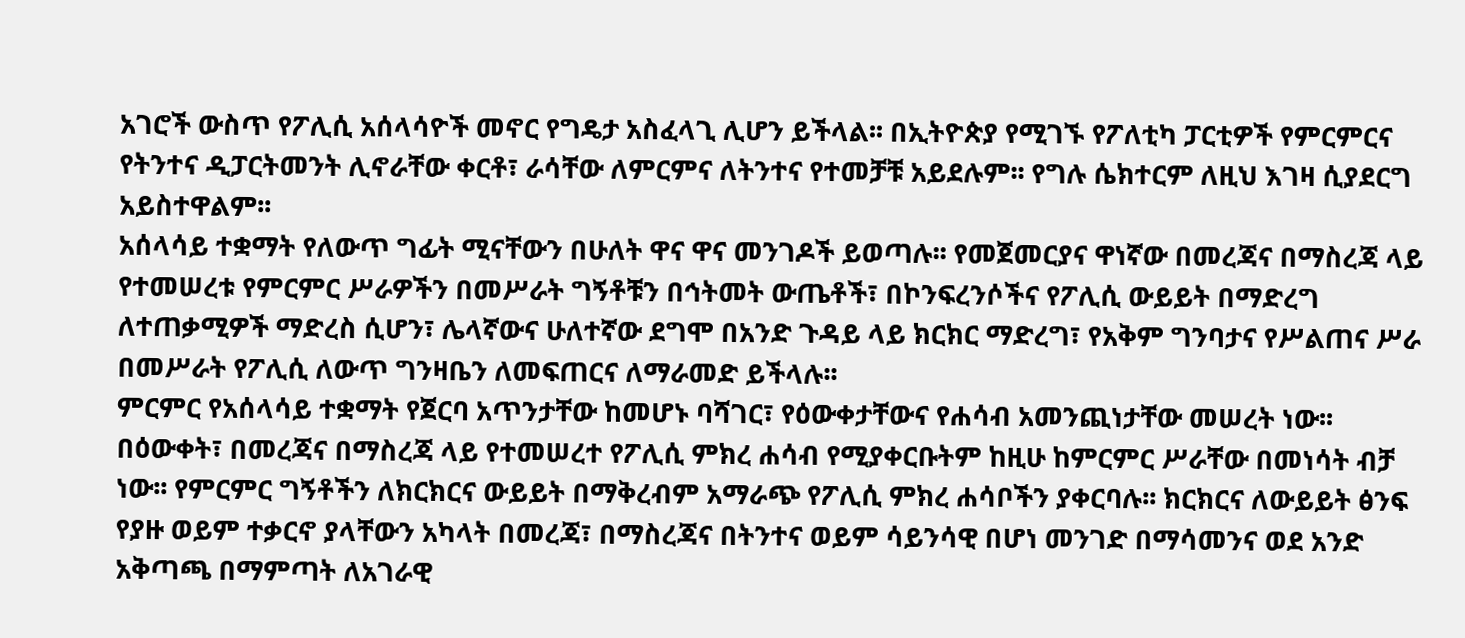አገሮች ውስጥ የፖሊሲ አሰላሳዮች መኖር የግዴታ አስፈላጊ ሊሆን ይችላል፡፡ በኢትዮጵያ የሚገኙ የፖለቲካ ፓርቲዎች የምርምርና የትንተና ዲፓርትመንት ሊኖራቸው ቀርቶ፣ ራሳቸው ለምርምና ለትንተና የተመቻቹ አይደሉም፡፡ የግሉ ሴክተርም ለዚህ እገዛ ሲያደርግ አይስተዋልም፡፡
አሰላሳይ ተቋማት የለውጥ ግፊት ሚናቸውን በሁለት ዋና ዋና መንገዶች ይወጣሉ፡፡ የመጀመርያና ዋነኛው በመረጃና በማስረጃ ላይ የተመሠረቱ የምርምር ሥራዎችን በመሥራት ግኝቶቹን በኅትመት ውጤቶች፣ በኮንፍረንሶችና የፖሊሲ ውይይት በማድረግ ለተጠቃሚዎች ማድረስ ሲሆን፣ ሌላኛውና ሁለተኛው ደግሞ በአንድ ጉዳይ ላይ ክርክር ማድረግ፣ የአቅም ግንባታና የሥልጠና ሥራ በመሥራት የፖሊሲ ለውጥ ግንዛቤን ለመፍጠርና ለማራመድ ይችላሉ፡፡
ምርምር የአሰላሳይ ተቋማት የጀርባ አጥንታቸው ከመሆኑ ባሻገር፣ የዕውቀታቸውና የሐሳብ አመንጪነታቸው መሠረት ነው፡፡ በዕውቀት፣ በመረጃና በማስረጃ ላይ የተመሠረተ የፖሊሲ ምክረ ሐሳብ የሚያቀርቡትም ከዚሁ ከምርምር ሥራቸው በመነሳት ብቻ ነው፡፡ የምርምር ግኝቶችን ለክርክርና ውይይት በማቅረብም አማራጭ የፖሊሲ ምክረ ሐሳቦችን ያቀርባሉ፡፡ ክርክርና ለውይይት ፅንፍ የያዙ ወይም ተቃርኖ ያላቸውን አካላት በመረጃ፣ በማስረጃና በትንተና ወይም ሳይንሳዊ በሆነ መንገድ በማሳመንና ወደ አንድ አቅጣጫ በማምጣት ለአገራዊ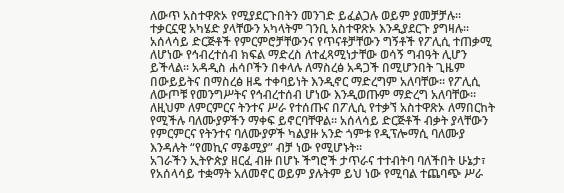ለውጥ አስተዋጽኦ የሚያደርጉበትን መንገድ ይፈልጋሉ ወይም ያመቻቻሉ፡፡ ተቃርኗዊ አካሄድ ያላቸውን አካላትም ገንቢ አስተዋጽኦ እንዲያደርጉ ያግዛሉ፡፡
አሰላሳይ ድርጅቶች የምርምሮቻቸውንና የጥናቶቻቸውን ግኝቶች የፖሊሲ ተጠቃሚ ለሆነው የኅብረተሰብ ክፍል ማድረስ ለተፈጻሚነታቸው ወሳኝ ግብዓት ሊሆን ይችላል፡፡ አዳዲስ ሐሳቦችን በቀላሉ ለማስረፅ አዳጋች በሚሆንበት ጊዜም በውይይትና በማስረፅ ዘዴ ተቀባይነት እንዲኖር ማድረግም አለባቸው፡፡ የፖሊሲ ለውጦቹ የመንግሥትና የኅብረተሰብ ሆነው እንዲወጡም ማድረግ አለባቸው፡፡ ለዚህም ለምርምርና ትንተና ሥራ የተሰጡና በፖሊሲ የተቃኘ አስተዋጽኦ ለማበርከት የሚችሉ ባለሙያዎችን ማቀፍ ይኖርባቸዋል፡፡ አሰላሳይ ድርጅቶች ብቃት ያላቸውን የምርምርና የትንተና ባለሙያዎች ካልያዙ አንድ ጎምቱ የዲፕሎማሲ ባለሙያ እንዳሉት “የመኪና ማቆሚያ” ብቻ ነው የሚሆኑት፡፡
አገራችን ኢትዮጵያ ዘርፈ ብዙ በሆኑ ችግሮች ታጥራና ተተብትባ ባለችበት ሁኔታ፣ የአሰላሳይ ተቋማት አለመኖር ወይም ያሉትም ይህ ነው የሚባል ተጨባጭ ሥራ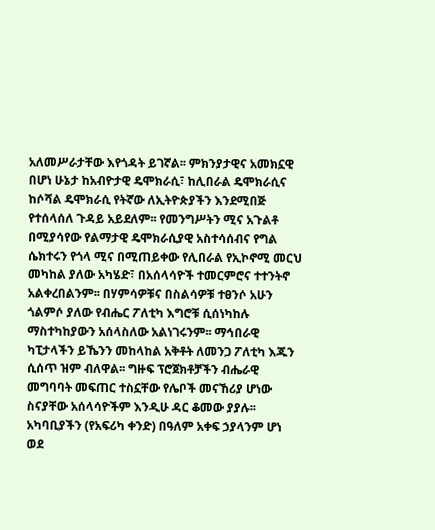አለመሥራታቸው እየጎዳት ይገኛል፡፡ ምክንያታዊና አመክኗዊ በሆነ ሁኔታ ከአብዮታዊ ዴሞክራሲ፣ ከሊበራል ዴሞክራሲና ከሶሻል ዴሞክራሲ የትኛው ለኢትዮጵያችን እንደሚበጅ የተሰላሰለ ጉዳይ አይደለም፡፡ የመንግሥትን ሚና አጉልቶ በሚያሳየው የልማታዊ ዴሞክራሲያዊ አስተሳሰብና የግል ሴክተሩን የጎላ ሚና በሚጠይቀው የሊበራል የኢኮኖሚ መርህ መካከል ያለው አካሄድ፣ በአሰላሳዮች ተመርምሮና ተተንትኖ አልቀረበልንም፡፡ በሃምሳዎቹና በስልሳዎቹ ተፀንሶ አሁን ጎልምሶ ያለው የብሔር ፖለቲካ እግሮቹ ሲሰነካከሉ ማስተካከያውን አሰላስለው አልነገሩንም፡፡ ማኅበራዊ ካፒታላችን ይኼንን መከላከል አቅቶት ለመንጋ ፖለቲካ እጁን ሲሰጥ ዝም ብለዋል፡፡ ግዙፍ ፕሮጀክቶቻችን ብሔራዊ መግባባት መፍጠር ተስኗቸው የሌቦች መናኸሪያ ሆነው ስናያቸው አሰላሳዮችም እንዲሁ ዳር ቆመው ያያሉ፡፡
አካባቢያችን (የአፍሪካ ቀንድ) በዓለም አቀፍ ኃያላንም ሆነ ወደ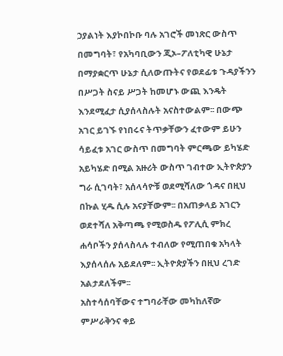ኃያልነት እያኮበኮቡ ባሉ አገሮች መነጽር ውስጥ በመግባት፣ የአካባቢውን ጂኦ–ፖለቲካዊ ሁኔታ በማያቋርጥ ሁኔታ ሲለውጡትና የወደፊቱ ጉዳያችንን በሥጋት ስናይ ሥጋት ከመሆኑ ውጪ እንዴት እንደሚፈታ ሲያሰላስሉት አናስተውልም፡፡ በውጭ አገር ይገኙ የነበሩና ትጥቃቸውን ፈተውም ይሁን ሳይፈቱ አገር ውስጥ በመግባት ምርጫው ይካሄድ አይካሄድ በሚል አዙሪት ውስጥ ገብተው ኢትዮጵያን ግራ ሲገባት፣ አሰላሳዮቹ ወደሚሻለው ጎዳና በዚህ በኩል ሂዱ ሲሉ አናያቸውም፡፡ በአጠቃላይ አገርን ወደተሻለ አቅጣጫ የሚወስዱ የፖሊሲ ምክረ ሐሳቦችን ያሰላስላሉ ተብለው የሚጠበቁ አካላት እያሰላሰሉ አይደለም፡፡ ኢትዮጵያችን በዚህ ረገድ አልታደለችም፡፡
አስተሳሰባቸውና ተግባራቸው መካከለኛው ምሥራቅንና ቀይ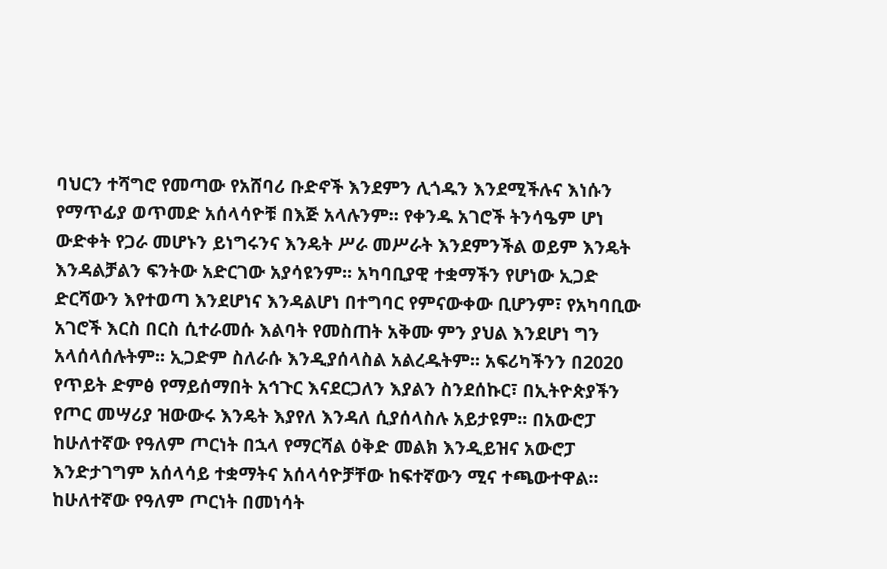ባህርን ተሻግሮ የመጣው የአሸባሪ ቡድኖች እንደምን ሊጎዱን እንደሚችሉና እነሱን የማጥፊያ ወጥመድ አሰላሳዮቹ በእጅ አላሉንም፡፡ የቀንዱ አገሮች ትንሳዔም ሆነ ውድቀት የጋራ መሆኑን ይነግሩንና እንዴት ሥራ መሥራት እንደምንችል ወይም እንዴት እንዳልቻልን ፍንትው አድርገው አያሳዩንም፡፡ አካባቢያዊ ተቋማችን የሆነው ኢጋድ ድርሻውን እየተወጣ እንደሆነና እንዳልሆነ በተግባር የምናውቀው ቢሆንም፣ የአካባቢው አገሮች እርስ በርስ ሲተራመሱ እልባት የመስጠት አቅሙ ምን ያህል እንደሆነ ግን አላሰላሰሉትም፡፡ ኢጋድም ስለራሱ እንዲያሰላስል አልረዱትም፡፡ አፍሪካችንን በ2020 የጥይት ድምፅ የማይሰማበት አኅጉር እናደርጋለን እያልን ስንደሰኩር፣ በኢትዮጵያችን የጦር መሣሪያ ዝውውሩ እንዴት እያየለ እንዳለ ሲያሰላስሉ አይታዩም፡፡ በአውሮፓ ከሁለተኛው የዓለም ጦርነት በኋላ የማርሻል ዕቅድ መልክ እንዲይዝና አውሮፓ እንድታገግም አሰላሳይ ተቋማትና አሰላሳዮቻቸው ከፍተኛውን ሚና ተጫውተዋል፡፡
ከሁለተኛው የዓለም ጦርነት በመነሳት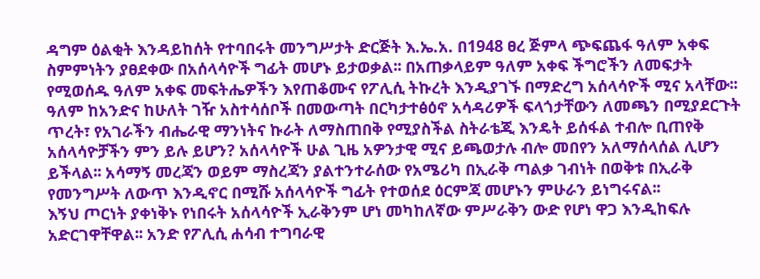ዳግም ዕልቂት እንዳይከሰት የተባበሩት መንግሥታት ድርጅት እ.ኤ.አ. በ1948 ፀረ ጅምላ ጭፍጨፋ ዓለም አቀፍ ስምምነትን ያፀደቀው በአሰላሳዮች ግፊት መሆኑ ይታወቃል፡፡ በአጠቃላይም ዓለም አቀፍ ችግሮችን ለመፍታት የሚወሰዱ ዓለም አቀፍ መፍትሔዎችን እየጠቆሙና የፖሊሲ ትኩረት እንዲያገኙ በማድረግ አሰላሳዮች ሚና አላቸው፡፡ ዓለም ከአንድና ከሁለት ገዥ አስተሳሰቦች በመውጣት በርካታተፅዕኖ አሳዳሪዎች ፍላጎታቸውን ለመጫን በሚያደርጉት ጥረት፣ የአገራችን ብሔራዊ ማንነትና ኩራት ለማስጠበቅ የሚያስችል ስትራቴጂ እንዴት ይሰፋል ተብሎ ቢጠየቅ አሰላሳዮቻችን ምን ይሉ ይሆን? አሰላሳዮች ሁል ጊዜ አዎንታዊ ሚና ይጫወታሉ ብሎ መበየን አለማሰላሰል ሊሆን ይችላል፡፡ አሳማኝ መረጃን ወይም ማስረጃን ያልተንተራሰው የአሜሪካ በኢራቅ ጣልቃ ገብነት በወቅቱ በኢራቅ የመንግሥት ለውጥ እንዲኖር በሚሹ አሰላሳዮች ግፊት የተወሰደ ዕርምጃ መሆኑን ምሁራን ይነግሩናል፡፡
እኝህ ጦርነት ያቀነቅኑ የነበሩት አሰላሳዮች ኢራቅንም ሆነ መካከለኛው ምሥራቅን ውድ የሆነ ዋጋ እንዲከፍሉ አድርገዋቸዋል፡፡ አንድ የፖሊሲ ሐሳብ ተግባራዊ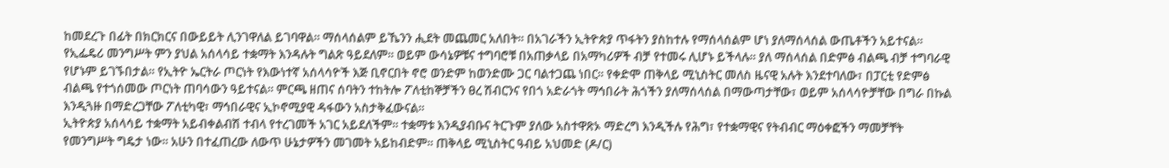ከመደረጉ በፊት በክርክርና በውይይት ሊንገዋለል ይገባዋል፡፡ ማሰላሰልም ይኼንን ሒደት መጨመር አለበት፡፡ በአገራችን ኢትዮጵያ ጥፋትን ያስከተሉ የማሰላሰልም ሆነ ያለማሰላሰል ውጤቶችን አይተናል፡፡ የኢፌዴሪ መንግሥት ምን ያህል አሰላሳይ ተቋማት እንዳሉት ግልጽ ዓይደለም፡፡ ወይም ውሳኔዎቹና ተግባሮቹ በአጠቃላይ በአማካሪዎች ብቻ የተመሩ ሊሆኑ ይችላሉ፡፡ ያለ ማሰላሰል በድምፅ ብልጫ ብቻ ተግባራዊ የሆኑም ይገኙበታል፡፡ የኢትዮ ኤርትራ ጦርነት የእውነተኛ አሰላሳዮች እጅ ቢኖርበት ኖሮ ወንድም ከወንድሙ ጋር ባልተጋጨ ነበር፡፡ የቀድሞ ጠቅላይ ሚኒስትር መለስ ዜናዊ አሉት እንደተባለው፣ በፓርቲ የድምፅ ብልጫ የተጎሰመው ጦርነት ጠባሳውን ዓይተናል፡፡ ምርጫ ዘጠና ሰባትን ተከትሎ ፖለቲከኞቻችን ፀረ ሽብርንና የበጎ አድራጎት ማኅበራት ሕጎችን ያለማሰላሰል በማውጣታቸው፣ ወይም አሰላሳዮቻቸው በግራ በኩል እንዲጓዙ በማድረጋቸው ፖለቲካዊ፣ ማኅበራዊና ኢኮኖሚያዊ ዳፋውን አስታቅፈውናል፡፡
ኢትዮጵያ አሰላሳይ ተቋማት አይብቀልብሽ ተብላ የተረገመች አገር አይደለችም፡፡ ተቋማቱ እንዲያብቡና ትርጉም ያለው አስተዋጽኦ ማድረግ እንዲችሉ የሕግ፣ የተቋማዊና የትብብር ማዕቀፎችን ማመቻቸት የመንግሥት ግዴታ ነው፡፡ አሁን በተፈጠረው ለውጥ ሁኔታዎችን መገመት አይከብድም፡፡ ጠቅላይ ሚኒስትር ዓብይ አህመድ (ዶ/ር)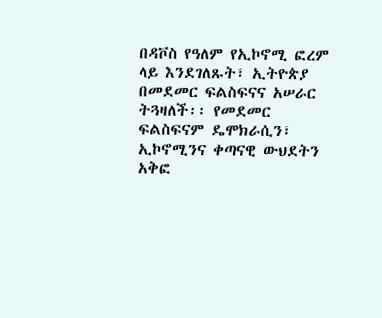በዳቮስ የዓለም የኢኮኖሚ ፎረም ላይ እንደገለጹት፣ ኢትዮጵያ በመደመር ፍልስፍናና አሠራር ትጓዛለች፡፡ የመደመር ፍልስፍናም ዴሞክራሲን፣ ኢኮኖሚንና ቀጣናዊ ውህደትን አቅፎ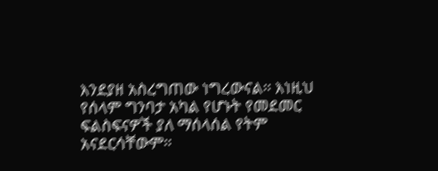እንደያዘ አስረግጠው ነግረውናል፡፡ እነዚህ የሰላም ግንባታ አካል የሆኑት የመደመር ፍልስፍናዎች ያለ ማሰላሰል የትም አናደርሳቸውም፡፡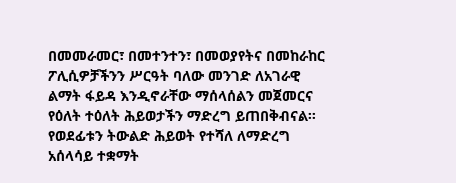በመመራመር፣ በመተንተን፣ በመወያየትና በመከራከር ፖሊሲዎቻችንን ሥርዓት ባለው መንገድ ለአገራዊ ልማት ፋይዳ እንዲኖራቸው ማሰላሰልን መጀመርና የዕለት ተዕለት ሕይወታችን ማድረግ ይጠበቅብናል፡፡ የወደፊቱን ትውልድ ሕይወት የተሻለ ለማድረግ አሰላሳይ ተቋማት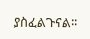ያስፈልጉናል፡፡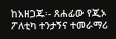ከአዘጋጁ፡- ጸሐፊው የጂኦ ፖለቲካ ተንታኝና ተመራማሪ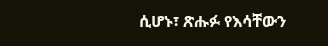ሲሆኑ፣ ጽሑፉ የእሳቸውን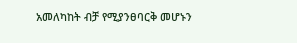አመለካከት ብቻ የሚያንፀባርቅ መሆኑን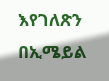እየገለጽን በኢሜይል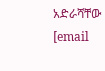አድራሻቸው [email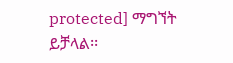protected] ማግኘት ይቻላል፡፡